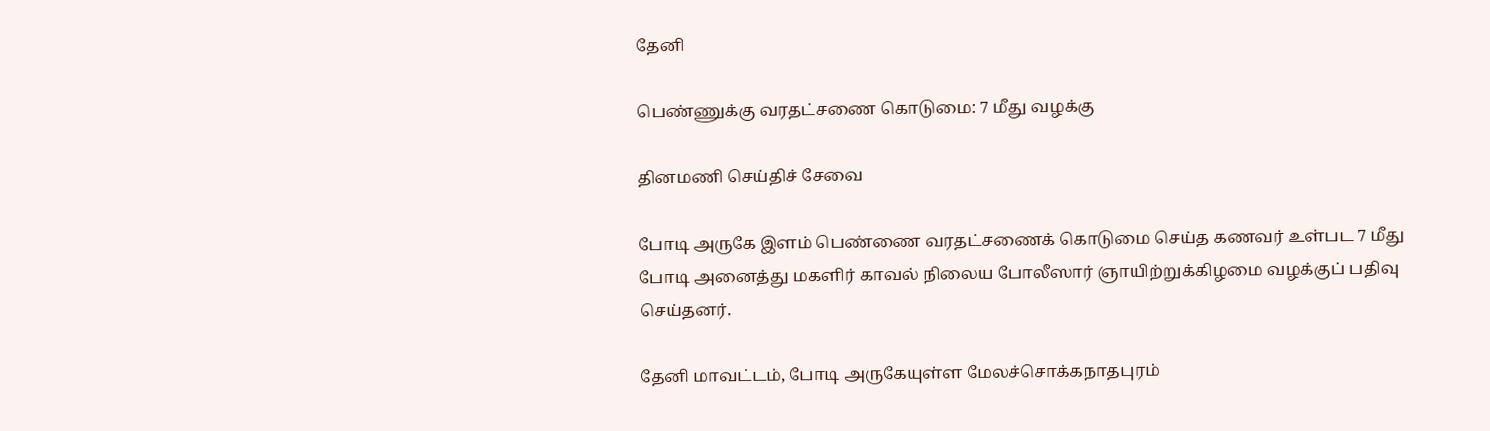தேனி

பெண்ணுக்கு வரதட்சணை கொடுமை: 7 மீது வழக்கு

தினமணி செய்திச் சேவை

போடி அருகே இளம் பெண்ணை வரதட்சணைக் கொடுமை செய்த கணவர் உள்பட 7 மீது போடி அனைத்து மகளிர் காவல் நிலைய போலீஸார் ஞாயிற்றுக்கிழமை வழக்குப் பதிவு செய்தனர்.

தேனி மாவட்டம், போடி அருகேயுள்ள மேலச்சொக்கநாதபுரம்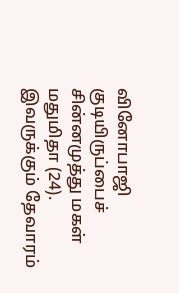வினோபாஜி குடியிருப்பைச் சின்னமுத்து மகள் மதுமிதா (24). இவருக்கும் தேவாரம்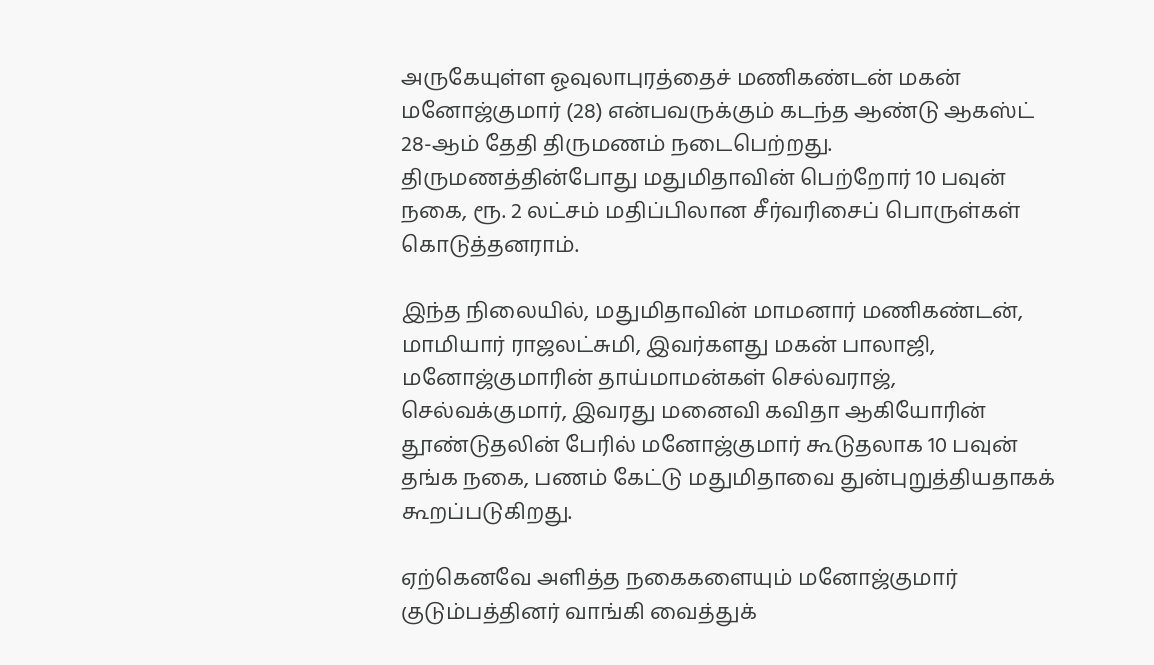அருகேயுள்ள ஓவுலாபுரத்தைச் மணிகண்டன் மகன் மனோஜ்குமார் (28) என்பவருக்கும் கடந்த ஆண்டு ஆகஸ்ட் 28-ஆம் தேதி திருமணம் நடைபெற்றது. திருமணத்தின்போது மதுமிதாவின் பெற்றோர் 10 பவுன் நகை, ரூ. 2 லட்சம் மதிப்பிலான சீர்வரிசைப் பொருள்கள் கொடுத்தனராம்.

இந்த நிலையில், மதுமிதாவின் மாமனார் மணிகண்டன், மாமியார் ராஜலட்சுமி, இவர்களது மகன் பாலாஜி, மனோஜ்குமாரின் தாய்மாமன்கள் செல்வராஜ், செல்வக்குமார், இவரது மனைவி கவிதா ஆகியோரின் தூண்டுதலின் பேரில் மனோஜ்குமார் கூடுதலாக 10 பவுன் தங்க நகை, பணம் கேட்டு மதுமிதாவை துன்புறுத்தியதாகக் கூறப்படுகிறது.

ஏற்கெனவே அளித்த நகைகளையும் மனோஜ்குமார் குடும்பத்தினர் வாங்கி வைத்துக்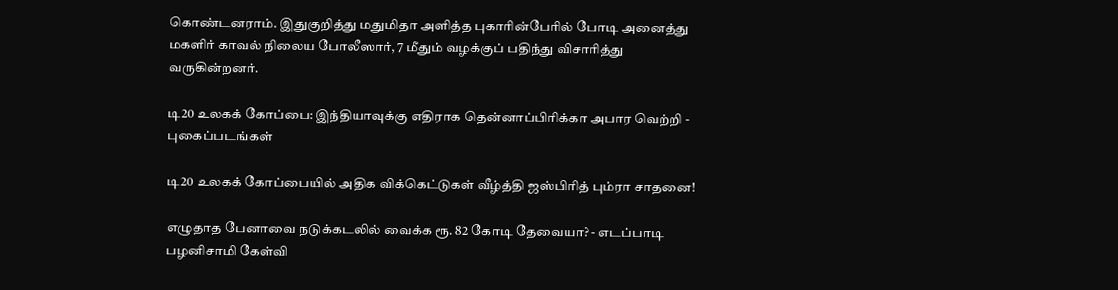கொண்டனராம். இதுகுறித்து மதுமிதா அளித்த புகாரின்பேரில் போடி அனைத்து மகளிர் காவல் நிலைய போலீஸார், 7 மீதும் வழக்குப் பதிந்து விசாரித்து வருகின்றனர்.

டி20 உலகக் கோப்பை: இந்தியாவுக்கு எதிராக தென்னாப்பிரிக்கா அபார வெற்றி - புகைப்படங்கள்

டி20 உலகக் கோப்பையில் அதிக விக்கெட்டுகள் வீழ்த்தி ஜஸ்பிரித் பும்ரா சாதனை!

எழுதாத பேனாவை நடுக்கடலில் வைக்க ரூ. 82 கோடி தேவையா? - எடப்பாடி பழனிசாமி கேள்வி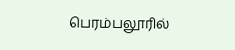பெரம்பலூரில்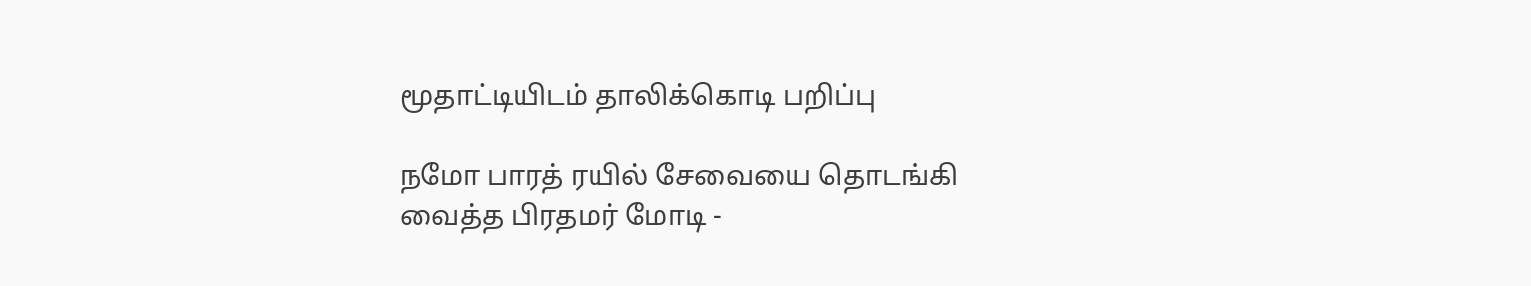மூதாட்டியிடம் தாலிக்கொடி பறிப்பு

நமோ பாரத் ரயில் சேவையை தொடங்கி வைத்த பிரதமர் மோடி -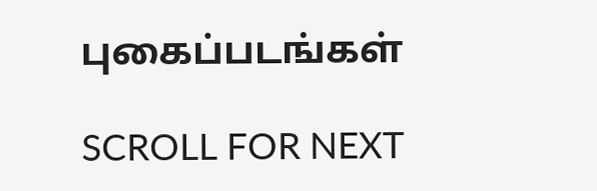புகைப்படங்கள்

SCROLL FOR NEXT